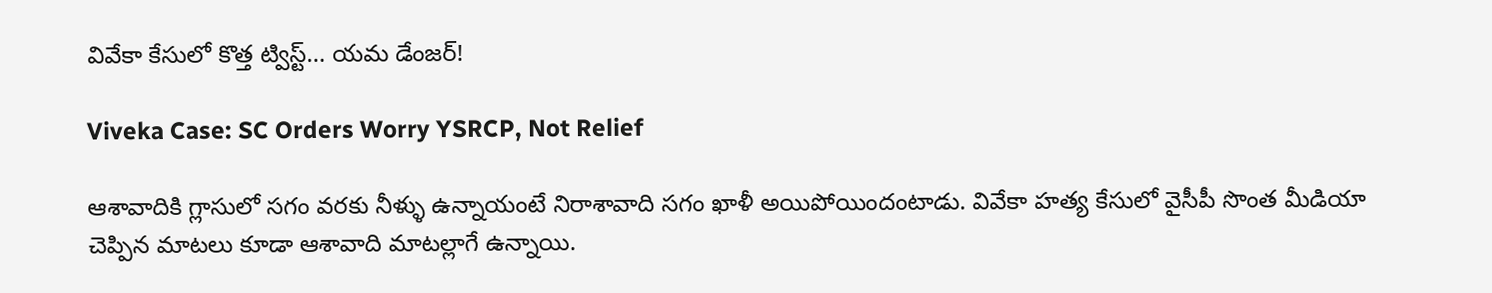వివేకా కేసులో కొత్త ట్విస్ట్… యమ డేంజర్!

Viveka Case: SC Orders Worry YSRCP, Not Relief

ఆశావాదికి గ్లాసులో సగం వరకు నీళ్ళు ఉన్నాయంటే నిరాశావాది సగం ఖాళీ అయిపోయిందంటాడు. వివేకా హత్య కేసులో వైసీపీ సొంత మీడియా చెప్పిన మాటలు కూడా ఆశావాది మాటల్లాగే ఉన్నాయి.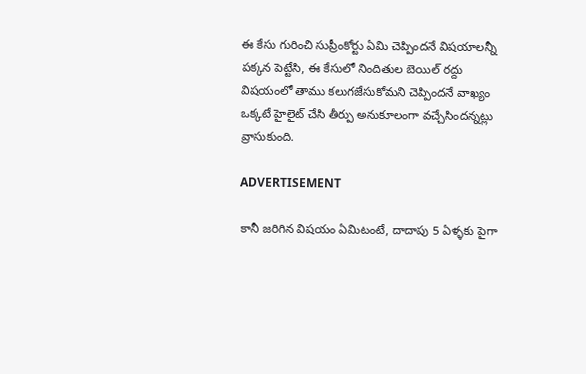ఈ కేసు గురించి సుప్రీంకోర్టు ఏమి చెప్పిందనే విషయాలన్నీ పక్కన పెట్టేసి, ఈ కేసులో నిందితుల బెయిల్‌ రద్దు విషయంలో తాము కలుగజేసుకోమని చెప్పిందనే వాఖ్యం ఒక్కటే హైలైట్ చేసి తీర్పు అనుకూలంగా వచ్చేసిందన్నట్లు వ్రాసుకుంది.

ADVERTISEMENT

కానీ జరిగిన విషయం ఏమిటంటే, దాదాపు 5 ఏళ్ళకు పైగా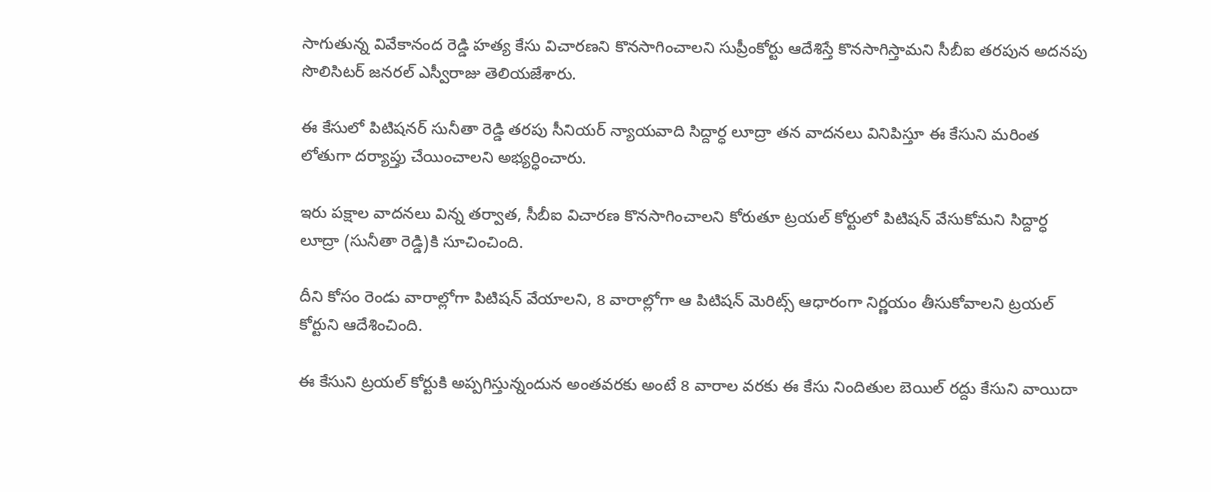సాగుతున్న వివేకానంద రెడ్డి హత్య కేసు విచారణని కొనసాగించాలని సుప్రీంకోర్టు ఆదేశిస్తే కొనసాగిస్తామని సీబీఐ తరపున అదనపు సొలిసిటర్ జనరల్ ఎస్వీరాజు తెలియజేశారు.

ఈ కేసులో పిటిషనర్ సునీతా రెడ్డి తరపు సీనియర్ న్యాయవాది సిద్దార్ధ లూద్రా తన వాదనలు వినిపిస్తూ ఈ కేసుని మరింత లోతుగా దర్యాప్తు చేయించాలని అభ్యర్ధించారు.

ఇరు పక్షాల వాదనలు విన్న తర్వాత, సీబీఐ విచారణ కొనసాగించాలని కోరుతూ ట్రయల్ కోర్టులో పిటిషన్‌ వేసుకోమని సిద్దార్ధ లూద్రా (సునీతా రెడ్డి)కి సూచించింది.

దీని కోసం రెండు వారాల్లోగా పిటిషన్‌ వేయాలని, 8 వారాల్లోగా ఆ పిటిషన్‌ మెరిట్స్ ఆధారంగా నిర్ణయం తీసుకోవాలని ట్రయల్ కోర్టుని ఆదేశించింది.

ఈ కేసుని ట్రయల్ కోర్టుకి అప్పగిస్తున్నందున అంతవరకు అంటే 8 వారాల వరకు ఈ కేసు నిందితుల బెయిల్‌ రద్దు కేసుని వాయిదా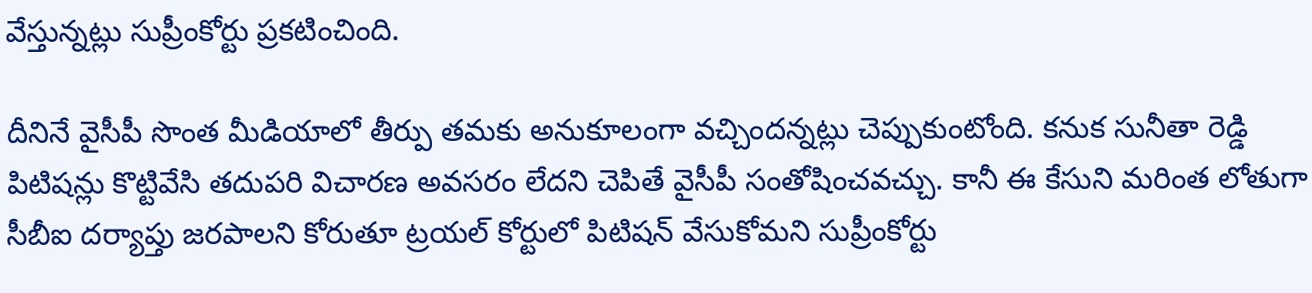వేస్తున్నట్లు సుప్రీంకోర్టు ప్రకటించింది.

దీనినే వైసీపీ సొంత మీడియాలో తీర్పు తమకు అనుకూలంగా వచ్చిందన్నట్లు చెప్పుకుంటోంది. కనుక సునీతా రెడ్డి పిటిషన్లు కొట్టివేసి తదుపరి విచారణ అవసరం లేదని చెపితే వైసీపీ సంతోషించవచ్చు. కానీ ఈ కేసుని మరింత లోతుగా సీబీఐ దర్యాప్తు జరపాలని కోరుతూ ట్రయల్ కోర్టులో పిటిషన్‌ వేసుకోమని సుప్రీంకోర్టు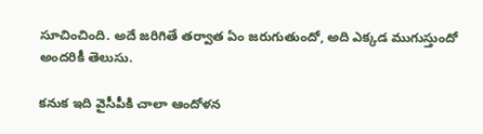సూచించింది. అదే జరిగితే తర్వాత ఏం జరుగుతుందో, అది ఎక్కడ ముగుస్తుందో అందరికీ తెలుసు.

కనుక ఇది వైసీపీకి చాలా ఆందోళన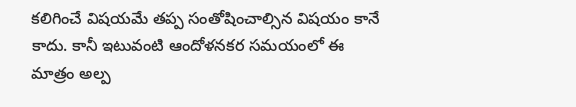కలిగించే విషయమే తప్ప సంతోషించాల్సిన విషయం కానే కాదు. కానీ ఇటువంటి ఆందోళనకర సమయంలో ఈ మాత్రం అల్ప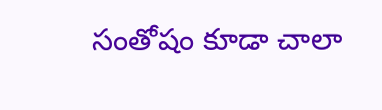సంతోషం కూడా చాలా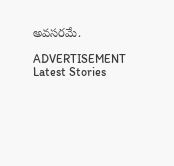అవసరమే.

ADVERTISEMENT
Latest Stories